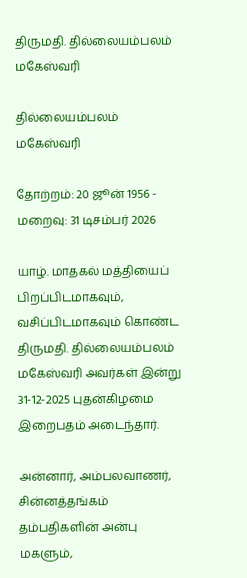திருமதி. தில்லையம்பலம் மகேஸ்வரி

தில்லையம்பலம் மகேஸ்வரி

தோற்றம்: 20 ஜூன் 1956 - மறைவு: 31 டிசம்பர் 2026

யாழ். மாதகல் மத்தியைப் பிறப்பிடமாகவும், வசிப்பிடமாகவும் கொண்ட திருமதி. தில்லையம்பலம் மகேஸ்வரி அவர்கள் இன்று 31-12-2025 புதன்கிழமை இறைபதம் அடைந்தார்.

அன்னார், அம்பலவாணர், சின்னத்தங்கம் தம்பதிகளின் அன்பு மகளும்,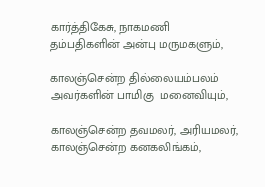கார்த்திகேசு, நாகமணி தம்பதிகளின் அன்பு மருமகளும்,

காலஞ்சென்ற தில்லையம்பலம் அவர்களின் பாமிகு  மனைவியும்,

காலஞ்சென்ற தவமலர், அரியமலர், காலஞ்சென்ற கனகலிங்கம்,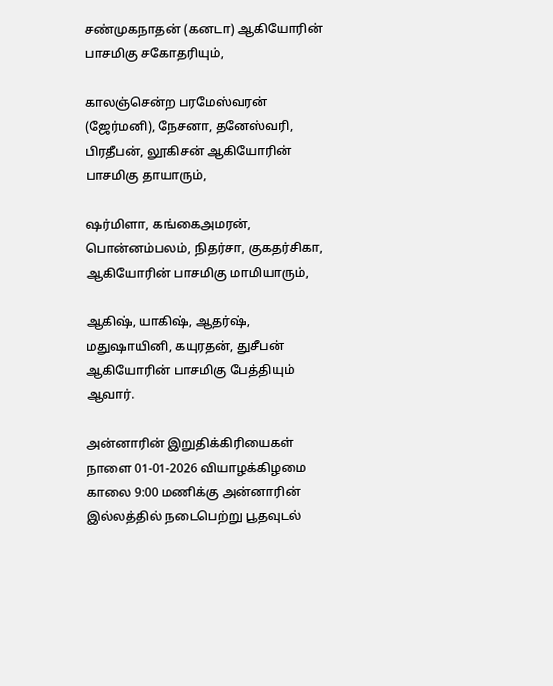சண்முகநாதன் (கனடா) ஆகியோரின் பாசமிகு சகோதரியும்,

காலஞ்சென்ற பரமேஸ்வரன் (ஜேர்மனி), நேசனா, தனேஸ்வரி, பிரதீபன், லூகிசன் ஆகியோரின் பாசமிகு தாயாரும்,

ஷர்மிளா, கங்கைஅமரன், பொன்னம்பலம், நிதர்சா, குகதர்சிகா, ஆகியோரின் பாசமிகு மாமியாரும்,

ஆகிஷ், யாகிஷ், ஆதர்ஷ், மதுஷாயினி, கயுரதன், துசீபன் ஆகியோரின் பாசமிகு பேத்தியும் ஆவார்.

அன்னாரின் இறுதிக்கிரியைகள் நாளை 01-01-2026 வியாழக்கிழமை காலை 9:00 மணிக்கு அன்னாரின் இல்லத்தில் நடைபெற்று பூதவுடல்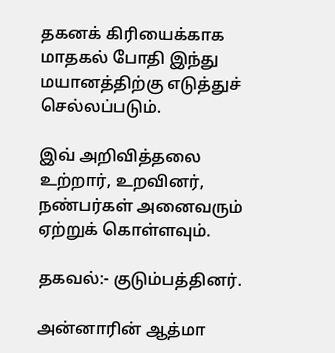தகனக் கிரியைக்காக மாதகல் போதி இந்து மயானத்திற்கு எடுத்துச் செல்லப்படும்.

இவ் அறிவித்தலை உற்றார், உறவினர், நண்பர்கள் அனைவரும் ஏற்றுக் கொள்ளவும்.

தகவல்:- குடும்பத்தினர்.

அன்னாரின் ஆத்மா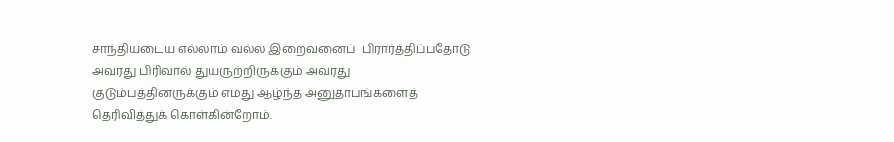சாந்தியடைய எல்லாம் வல்ல இறைவனைப்  பிரார்த்திப்பதோடு அவரது பிரிவால் துயருற்றிருக்கும் அவரது குடும்பத்தினருக்கும் எமது ஆழ்ந்த அனுதாபங்களைத் தெரிவித்துக் கொள்கின்றோம்.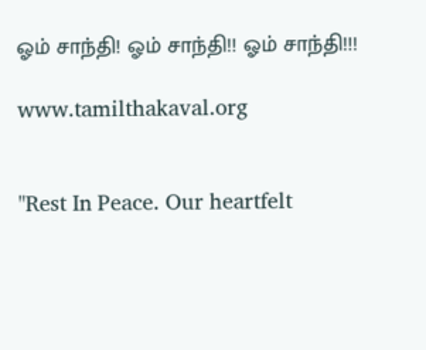ஓம் சாந்தி! ஓம் சாந்தி!! ஓம் சாந்தி!!!

www.tamilthakaval.org


"Rest In Peace. Our heartfelt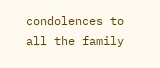condolences to all the family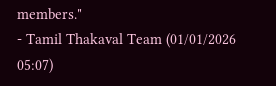members."
- Tamil Thakaval Team (01/01/2026 05:07)